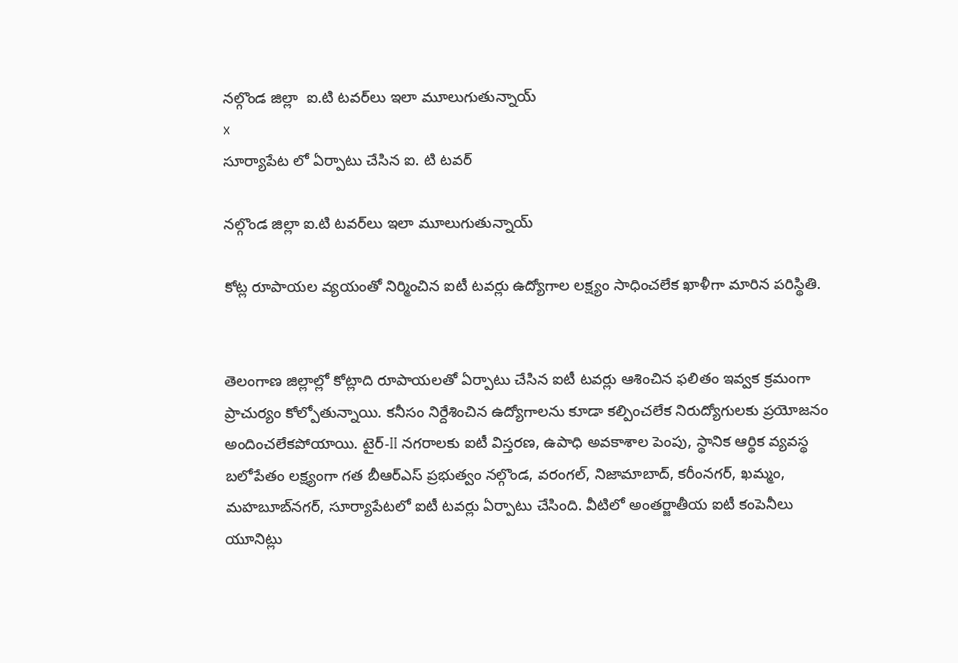నల్గొండ జిల్లా  ఐ.టి టవర్‌లు ఇలా మూలుగుతున్నాయ్
x
సూర్యాపేట లో ఏర్పాటు చేసిన ఐ. టి టవర్

నల్గొండ జిల్లా ఐ.టి టవర్‌లు ఇలా మూలుగుతున్నాయ్

కోట్ల రూపాయల వ్యయంతో నిర్మించిన ఐటీ టవర్లు ఉద్యోగాల లక్ష్యం సాధించలేక ఖాళీగా మారిన పరిస్థితి.


తెలంగాణ జిల్లాల్లో కోట్లాది రూపాయలతో ఏర్పాటు చేసిన ఐటీ టవర్లు ఆశించిన ఫలితం ఇవ్వక క్రమంగా ప్రాచుర్యం కోల్పోతున్నాయి. కనీసం నిర్దేశించిన ఉద్యోగాలను కూడా కల్పించలేక నిరుద్యోగులకు ప్రయోజనం అందించలేకపోయాయి. టైర్-II నగరాలకు ఐటీ విస్తరణ, ఉపాధి అవకాశాల పెంపు, స్థానిక ఆర్థిక వ్యవస్థ బలోపేతం లక్ష్యంగా గత బీఆర్‌ఎస్ ప్రభుత్వం నల్గొండ, వరంగల్, నిజామాబాద్, కరీంనగర్, ఖమ్మం, మహబూబ్‌నగర్, సూర్యాపేటలో ఐటీ టవర్లు ఏర్పాటు చేసింది. వీటిలో అంతర్జాతీయ ఐటీ కంపెనీలు యూనిట్లు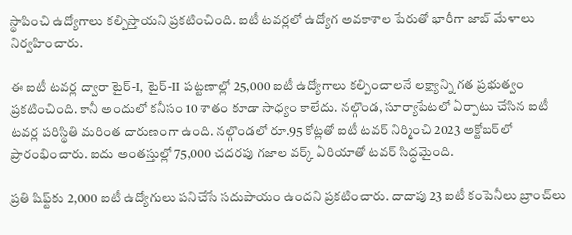స్థాపించి ఉద్యోగాలు కల్పిస్తాయని ప్రకటించింది. ఐటీ టవర్లలో ఉద్యోగ అవకాశాల పేరుతో భారీగా జాబ్ మేళాలు నిర్వహించారు.

ఈ ఐటీ టవర్ల ద్వారా టైర్-I, టైర్-II పట్టణాల్లో 25,000 ఐటీ ఉద్యోగాలు కల్పించాలనే లక్ష్యాన్ని గత ప్రభుత్వం ప్రకటించింది. కానీ అందులో కనీసం 10 శాతం కూడా సాధ్యం కాలేదు. నల్గొండ, సూర్యాపేటలో ఏర్పాటు చేసిన ఐటీ టవర్ల పరిస్థితి మరింత దారుణంగా ఉంది. నల్గొండలో రూ.95 కోట్లతో ఐటీ టవర్ నిర్మించి 2023 అక్టోబర్‌లో ప్రారంభించారు. ఐదు అంతస్తుల్లో 75,000 చదరపు గజాల వర్క్ ఏరియాతో టవర్ సిద్ధమైంది.

ప్రతి షిఫ్ట్‌కు 2,000 ఐటీ ఉద్యోగులు పనిచేసే సదుపాయం ఉందని ప్రకటించారు. దాదాపు 23 ఐటీ కంపెనీలు బ్రాంచ్‌లు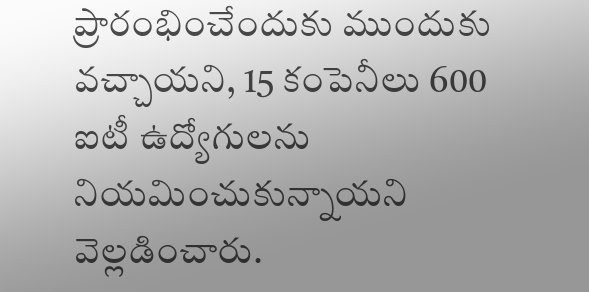ప్రారంభించేందుకు ముందుకు వచ్చాయని, 15 కంపెనీలు 600 ఐటీ ఉద్యోగులను నియమించుకున్నాయని వెల్లడించారు.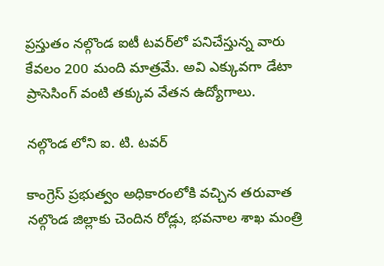ప్రస్తుతం నల్గొండ ఐటీ టవర్‌లో పనిచేస్తున్న వారు కేవలం 200 మంది మాత్రమే. అవి ఎక్కువగా డేటా ప్రాసెసింగ్ వంటి తక్కువ వేతన ఉద్యోగాలు.

నల్గొండ లోని ఐ. టి. టవర్

కాంగ్రెస్ ప్రభుత్వం అధికారంలోకి వచ్చిన తరువాత నల్గొండ జిల్లాకు చెందిన రోడ్లు, భవనాల శాఖ మంత్రి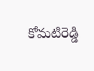కోమటిరెడ్డి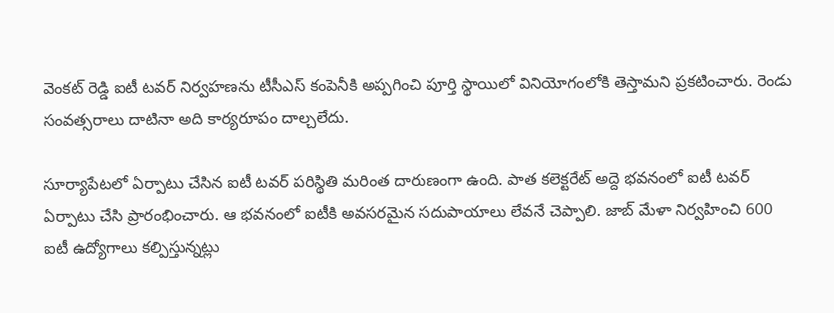వెంకట్ రెడ్డి ఐటీ టవర్ నిర్వహణను టీసీఎస్ కంపెనీకి అప్పగించి పూర్తి స్థాయిలో వినియోగంలోకి తెస్తామని ప్రకటించారు. రెండు సంవత్సరాలు దాటినా అది కార్యరూపం దాల్చలేదు.

సూర్యాపేటలో ఏర్పాటు చేసిన ఐటీ టవర్ పరిస్థితి మరింత దారుణంగా ఉంది. పాత కలెక్టరేట్ అద్దె భవనంలో ఐటీ టవర్ ఏర్పాటు చేసి ప్రారంభించారు. ఆ భవనంలో ఐటీకి అవసరమైన సదుపాయాలు లేవనే చెప్పాలి. జాబ్ మేళా నిర్వహించి 600 ఐటీ ఉద్యోగాలు కల్పిస్తున్నట్లు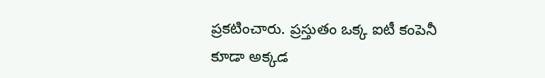ప్రకటించారు. ప్రస్తుతం ఒక్క ఐటీ కంపెనీ కూడా అక్కడ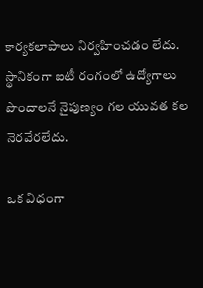కార్యకలాపాలు నిర్వహించడం లేదు. స్థానికంగా ఐటీ రంగంలో ఉద్యోగాలు పొందాలనే నైపుణ్యం గల యువత కల నెరవేరలేదు.

ఒక విధంగా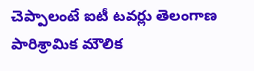చెప్పాలంటే ఐటీ టవర్లు తెలంగాణ పారిశ్రామిక మౌలిక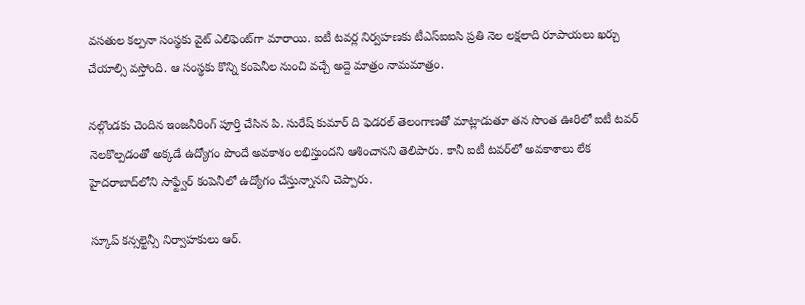వసతుల కల్పనా సంస్థకు వైట్ ఎలిఫెంట్‌గా మారాయి. ఐటీ టవర్ల నిర్వహణకు టీఎస్‌ఐఐసి ప్రతి నెల లక్షలాది రూపాయలు ఖర్చు చేయాల్సి వస్తోంది. ఆ సంస్థకు కొన్ని కంపెనీల నుంచి వచ్చే అద్దె మాత్రం నామమాత్రం.

నల్గొండకు చెందిన ఇంజనీరింగ్ పూర్తి చేసిన పి. సురేష్ కుమార్ ది ఫెడరల్ తెలంగాణతో మాట్లాడుతూ తన సొంత ఊరిలో ఐటీ టవర్ నెలకొల్పడంతో అక్కడే ఉద్యోగం పొందే అవకాశం లభిస్తుందని ఆశించానని తెలిపారు. కానీ ఐటీ టవర్‌లో అవకాశాలు లేక హైదరాబాద్‌లోని సాఫ్ట్వేర్ కంపెనీలో ఉద్యోగం చేస్తున్నానని చెప్పారు.

స్కూప్ కన్సల్టెన్సీ నిర్వాహకులు ఆర్.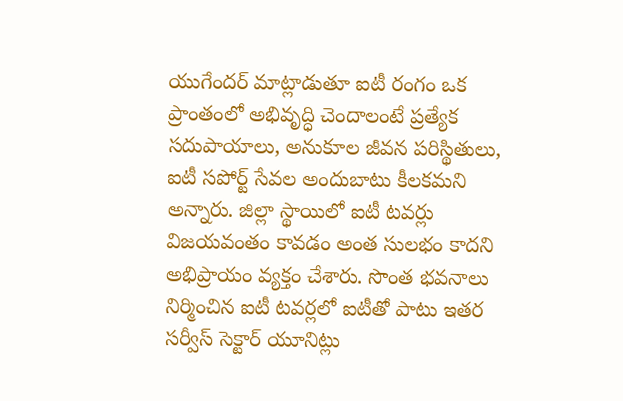యుగేందర్ మాట్లాడుతూ ఐటీ రంగం ఒక ప్రాంతంలో అభివృద్ధి చెందాలంటే ప్రత్యేక సదుపాయాలు, అనుకూల జీవన పరిస్థితులు, ఐటీ సపోర్ట్ సేవల అందుబాటు కీలకమని అన్నారు. జిల్లా స్థాయిలో ఐటీ టవర్లు విజయవంతం కావడం అంత సులభం కాదని అభిప్రాయం వ్యక్తం చేశారు. సొంత భవనాలు నిర్మించిన ఐటీ టవర్లలో ఐటీతో పాటు ఇతర సర్వీస్ సెక్టార్ యూనిట్లు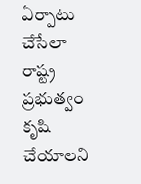ఏర్పాటు చేసేలా రాష్ట్ర ప్రభుత్వం కృషి చేయాలని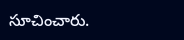సూచించారు.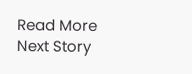Read More
Next Story